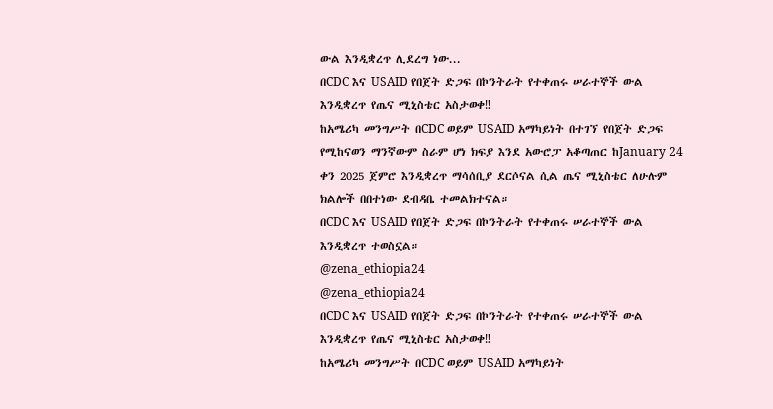ውል እንዲቋረጥ ሊደረግ ነው...
በCDC እና USAID የበጀት ድጋፍ በኮንትራት የተቀጠሩ ሠራተኞች ውል እንዲቋረጥ የጤና ሚኒስቴር አስታወቀ‼
ከአሜሪካ መንግሥት በCDC ወይም USAID አማካይነት በተገኘ የበጀት ድጋፍ የሚከናወን ማንኛውም ስራም ሆነ ክፍያ እንደ አውሮፓ አቆጣጠር ከJanuary 24 ቀን 2025 ጀምሮ እንዲቋረጥ ማሳሰቢያ ደርሶናል ሲል ጤና ሚኒስቴር ለሁሉም ክልሎች በበተነው ደብዳቤ ተመልክተናል።
በCDC እና USAID የበጀት ድጋፍ በኮንትራት የተቀጠሩ ሠራተኞች ውል እንዲቋረጥ ተወስኗል።
@zena_ethiopia24
@zena_ethiopia24
በCDC እና USAID የበጀት ድጋፍ በኮንትራት የተቀጠሩ ሠራተኞች ውል እንዲቋረጥ የጤና ሚኒስቴር አስታወቀ‼
ከአሜሪካ መንግሥት በCDC ወይም USAID አማካይነት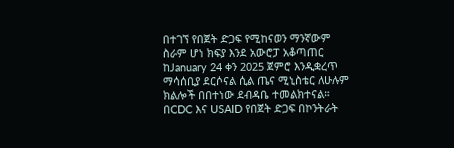በተገኘ የበጀት ድጋፍ የሚከናወን ማንኛውም ስራም ሆነ ክፍያ እንደ አውሮፓ አቆጣጠር ከJanuary 24 ቀን 2025 ጀምሮ እንዲቋረጥ ማሳሰቢያ ደርሶናል ሲል ጤና ሚኒስቴር ለሁሉም ክልሎች በበተነው ደብዳቤ ተመልክተናል።
በCDC እና USAID የበጀት ድጋፍ በኮንትራት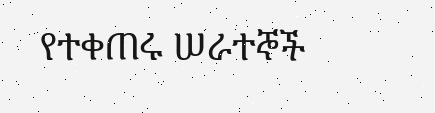የተቀጠሩ ሠራተኞች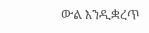ውል እንዲቋረጥ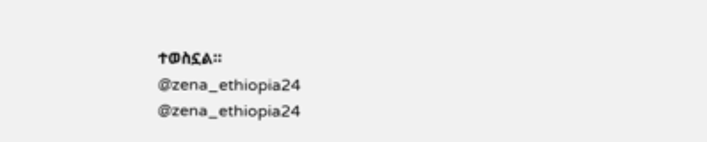ተወስኗል።
@zena_ethiopia24
@zena_ethiopia24